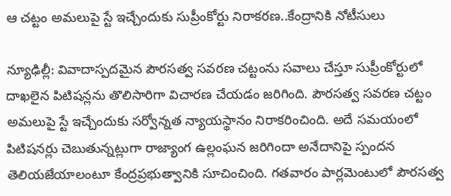ఆ చట్టం అమలుపై స్టే ఇచ్చేందుకు సుప్రీంకోర్టు నిరాకరణ..కేంద్రానికి నోటీసులు

న్యూఢిల్లీ: వివాదాస్పదమైన పౌరసత్వ సవరణ చట్టంను సవాలు చేస్తూ సుప్రీంకోర్టులో దాఖలైన పిటిషన్లను తొలిసారిగా విచారణ చేయడం జరిగింది. పౌరసత్వ సవరణ చట్టం అమలుపై స్టే ఇచ్చేందుకు సర్వోన్నత న్యాయస్థానం నిరాకరించింది. అదే సమయంలో పిటిషనర్లు చెబుతున్నట్లుగా రాజ్యాంగ ఉల్లంఘన జరిగిందా అనేదానిపై స్పందన తెలియజేయాలంటూ కేంద్రప్రభుత్వానికి సూచించింది. గతవారం పార్లమెంటులో పౌరసత్వ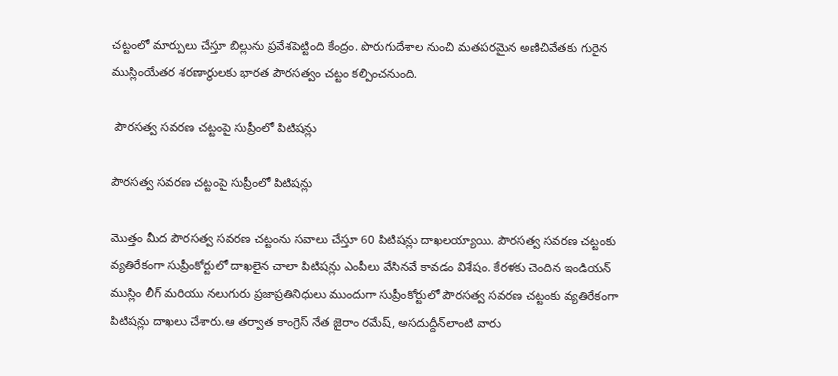చట్టంలో మార్పులు చేస్తూ బిల్లును ప్రవేశపెట్టింది కేంద్రం. పొరుగుదేశాల నుంచి మతపరమైన అణిచివేతకు గురైన ముస్లింయేతర శరణార్థులకు భారత పౌరసత్వం చట్టం కల్పించనుంది.

 పౌరసత్వ సవరణ చట్టంపై సుప్రీంలో పిటిషన్లు

పౌరసత్వ సవరణ చట్టంపై సుప్రీంలో పిటిషన్లు

మొత్తం మీద పౌరసత్వ సవరణ చట్టంను సవాలు చేస్తూ 60 పిటిషన్లు దాఖలయ్యాయి. పౌరసత్వ సవరణ చట్టంకు వ్యతిరేకంగా సుప్రీంకోర్టులో దాఖలైన చాలా పిటిషన్లు ఎంపీలు వేసినవే కావడం విశేషం. కేరళకు చెందిన ఇండియన్ ముస్లిం లీగ్ మరియు నలుగురు ప్రజాప్రతినిధులు ముందుగా సుప్రీంకోర్టులో పౌరసత్వ సవరణ చట్టంకు వ్యతిరేకంగా పిటిషన్లు దాఖలు చేశారు.ఆ తర్వాత కాంగ్రెస్ నేత జైరాం రమేష్, అసదుద్దీన్‌లాంటి వారు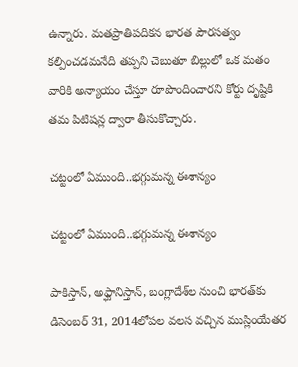ఉన్నారు. మతప్రాతిపదికన భారత పౌరసత్వం కల్పించడమనేది తప్పని చెబుతూ బిల్లులో ఒక మతం వారికి అన్యాయం చేస్తూ రూపొందించారని కోర్టు దృష్టికి తమ పిటిషన్ల ద్వారా తీసుకొచ్చారు.

చట్టంలో ఏముంది..భగ్గుమన్న ఈశాన్యం

చట్టంలో ఏముంది..భగ్గుమన్న ఈశాన్యం

పాకిస్తాన్, అఫ్ఘానిస్తాన్, బంగ్లాదేశ్‌ల నుంచి భారత్‌కు డిసెంబర్ 31, 2014లోపల వలస వచ్చిన ముస్లింయేతర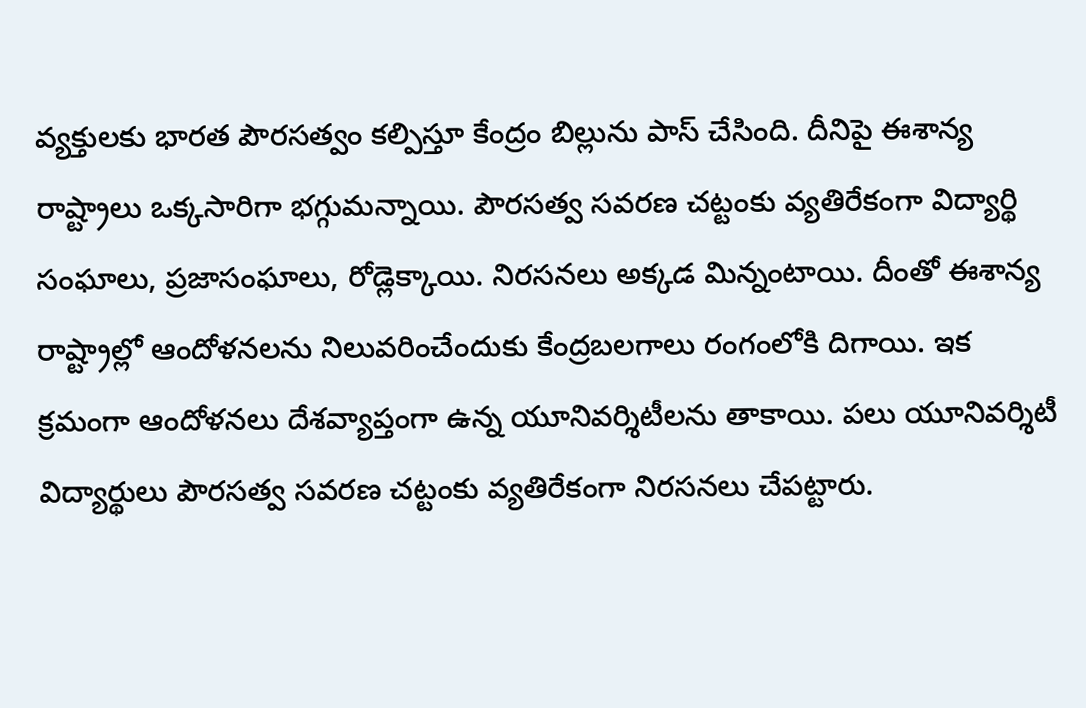వ్యక్తులకు భారత పౌరసత్వం కల్పిస్తూ కేంద్రం బిల్లును పాస్ చేసింది. దీనిపై ఈశాన్య రాష్ట్రాలు ఒక్కసారిగా భగ్గుమన్నాయి. పౌరసత్వ సవరణ చట్టంకు వ్యతిరేకంగా విద్యార్థి సంఘాలు, ప్రజాసంఘాలు, రోడ్లెక్కాయి. నిరసనలు అక్కడ మిన్నంటాయి. దీంతో ఈశాన్య రాష్ట్రాల్లో ఆందోళనలను నిలువరించేందుకు కేంద్రబలగాలు రంగంలోకి దిగాయి. ఇక క్రమంగా ఆందోళనలు దేశవ్యాప్తంగా ఉన్న యూనివర్శిటీలను తాకాయి. పలు యూనివర్శిటీ విద్యార్థులు పౌరసత్వ సవరణ చట్టంకు వ్యతిరేకంగా నిరసనలు చేపట్టారు.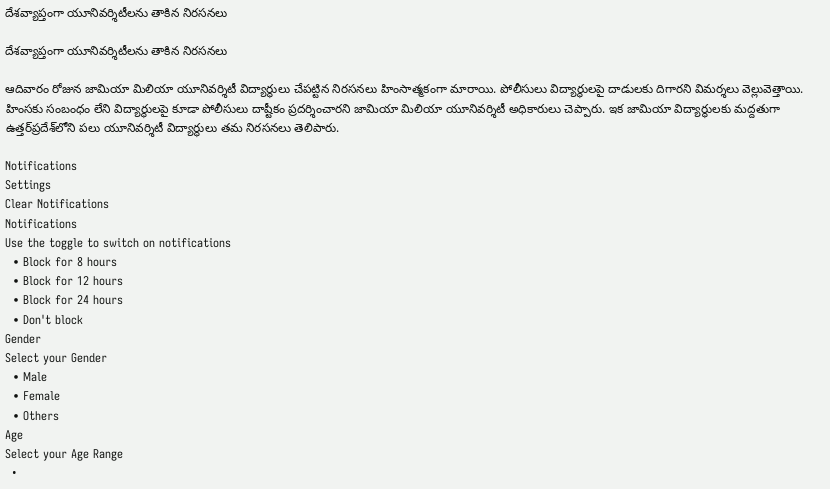దేశవ్యాప్తంగా యూనివర్శిటీలను తాకిన నిరసనలు

దేశవ్యాప్తంగా యూనివర్శిటీలను తాకిన నిరసనలు

ఆదివారం రోజున జామియా మిలియా యూనివర్శిటీ విద్యార్థులు చేపట్టిన నిరసనలు హింసాత్మకంగా మారాయి. పోలీసులు విద్యార్థులపై దాడులకు దిగారని విమర్శలు వెల్లువెత్తాయి. హింసకు సంబంధం లేని విద్యార్థులపై కూడా పోలీసులు దాష్టీకం ప్రదర్శించారని జామియా మిలియా యూనివర్శిటీ అధికారులు చెప్పారు. ఇక జామియా విద్యార్థులకు మద్దతుగా ఉత్తర్‌ప్రదేశ్‌లోని పలు యూనివర్శిటీ విద్యార్థులు తమ నిరసనలు తెలిపారు.

Notifications
Settings
Clear Notifications
Notifications
Use the toggle to switch on notifications
  • Block for 8 hours
  • Block for 12 hours
  • Block for 24 hours
  • Don't block
Gender
Select your Gender
  • Male
  • Female
  • Others
Age
Select your Age Range
  •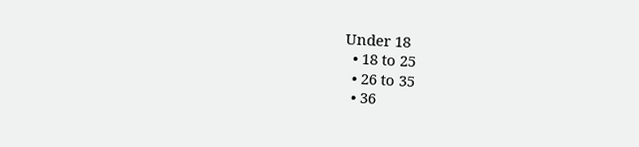Under 18
  • 18 to 25
  • 26 to 35
  • 36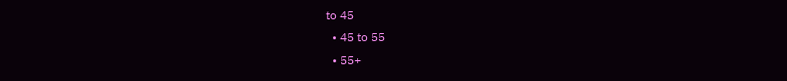to 45
  • 45 to 55
  • 55+